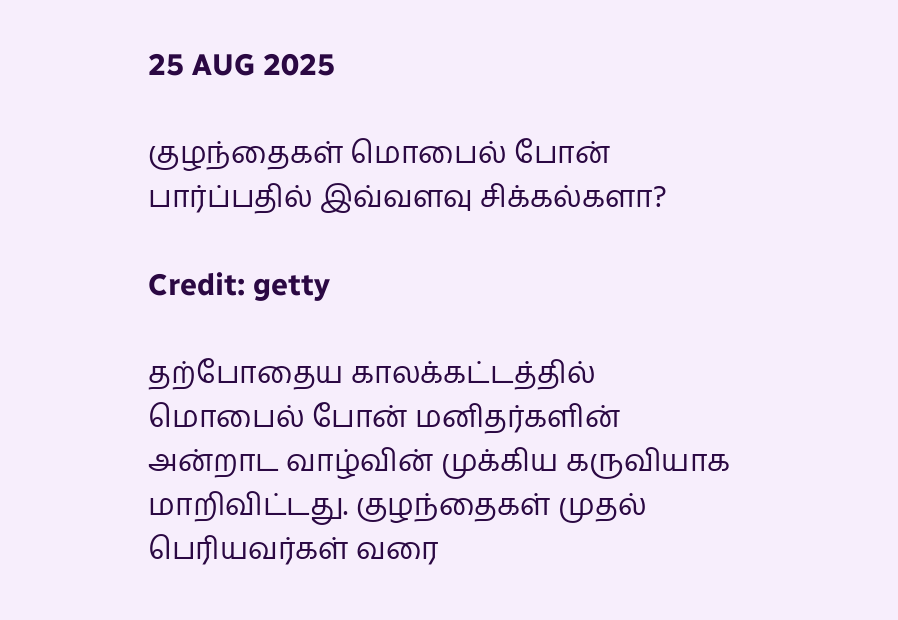25 AUG 2025

குழந்தைகள் மொபைல் போன் பார்ப்பதில் இவ்வளவு சிக்கல்களா?

Credit: getty

தற்போதைய காலக்கட்டத்தில் மொபைல் போன் மனிதர்களின் அன்றாட வாழ்வின் முக்கிய கருவியாக மாறிவிட்டது. குழந்தைகள் முதல் பெரியவர்கள் வரை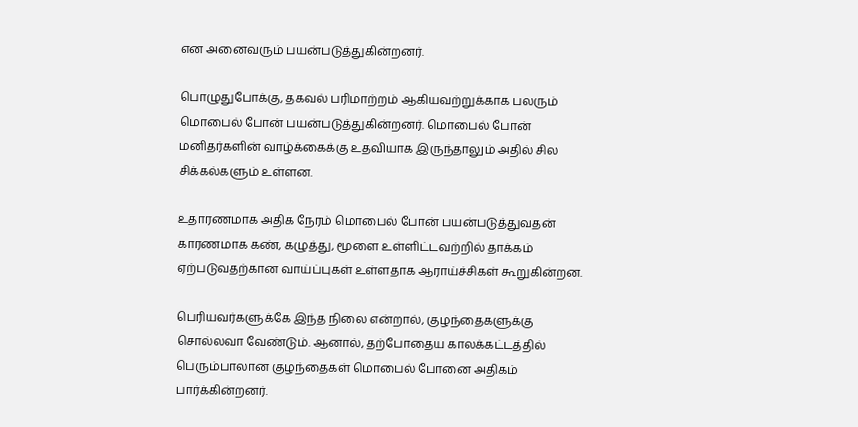என அனைவரும் பயன்படுத்துகின்றனர்.

பொழுதுபோக்கு, தகவல் பரிமாற்றம் ஆகியவற்றுக்காக பலரும் மொபைல் போன் பயன்படுத்துகின்றனர். மொபைல் போன் மனிதர்களின் வாழ்க்கைக்கு உதவியாக இருந்தாலும் அதில் சில சிக்கல்களும் உள்ளன.

உதாரணமாக அதிக நேரம் மொபைல் போன் பயன்படுத்துவதன் காரணமாக கண், கழுத்து, மூளை உள்ளிட்டவற்றில் தாக்கம் ஏற்படுவதற்கான வாய்ப்புகள் உள்ளதாக ஆராய்ச்சிகள் கூறுகின்றன.

பெரியவர்களுக்கே இந்த நிலை என்றால், குழந்தைகளுக்கு சொல்லவா வேண்டும். ஆனால், தற்போதைய காலக்கட்டத்தில் பெரும்பாலான குழந்தைகள் மொபைல் போனை அதிகம் பார்க்கின்றனர்.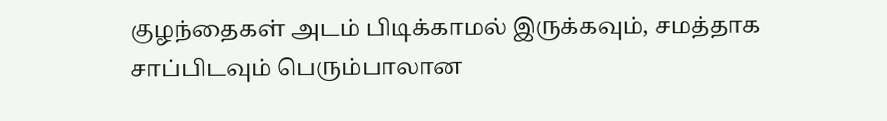குழந்தைகள் அடம் பிடிக்காமல் இருக்கவும், சமத்தாக சாப்பிடவும் பெரும்பாலான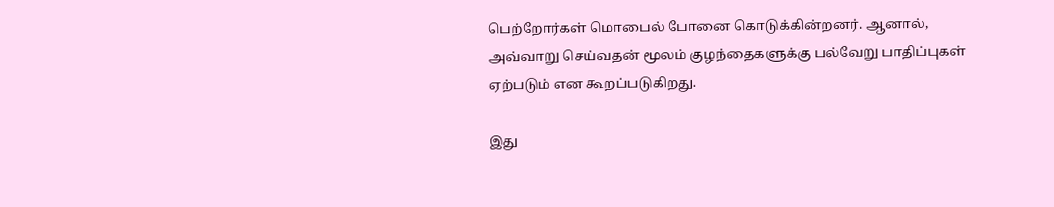பெற்றோர்கள் மொபைல் போனை கொடுக்கின்றனர். ஆனால், அவ்வாறு செய்வதன் மூலம் குழந்தைகளுக்கு பல்வேறு பாதிப்புகள் ஏற்படும் என கூறப்படுகிறது.

இது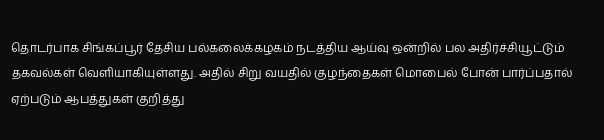தொடர்பாக சிங்கப்பூர் தேசிய பல்கலைக்கழகம் நடத்திய ஆய்வு ஒன்றில் பல அதிர்ச்சியூட்டும் தகவல்கள் வெளியாகியுள்ளது. அதில் சிறு வயதில் குழந்தைகள் மொபைல் போன் பார்ப்பதால் ஏற்படும் ஆபத்துகள் குறித்து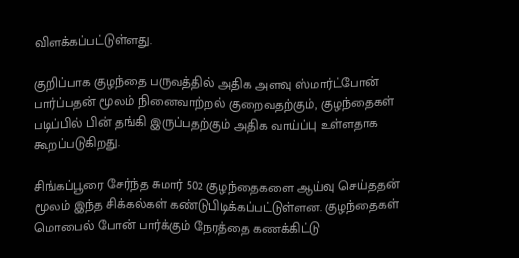விளக்கப்பட்டுள்ளது.

குறிப்பாக குழந்தை பருவத்தில் அதிக அளவு ஸ்மார்ட்போன் பார்ப்பதன் மூலம் நினைவாற்றல் குறைவதற்கும், குழந்தைகள் படிப்பில் பின் தங்கி இருப்பதற்கும் அதிக வாய்ப்பு உள்ளதாக கூறப்படுகிறது.

சிங்கப்பூரை சேர்ந்த சுமார் 502 குழந்தைகளை ஆய்வு செய்ததன் மூலம் இந்த சிக்கல்கள் கண்டுபிடிக்கப்பட்டுள்ளன. குழந்தைகள் மொபைல் போன் பார்க்கும் நேரத்தை கணக்கிட்டு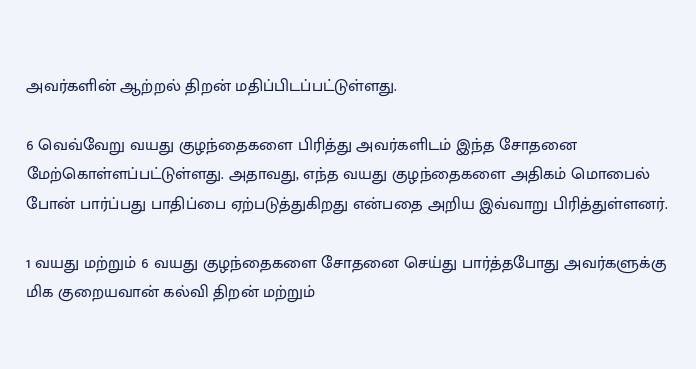அவர்களின் ஆற்றல் திறன் மதிப்பிடப்பட்டுள்ளது.

6 வெவ்வேறு வயது குழந்தைகளை பிரித்து அவர்களிடம் இந்த சோதனை மேற்கொள்ளப்பட்டுள்ளது. அதாவது, எந்த வயது குழந்தைகளை அதிகம் மொபைல் போன் பார்ப்பது பாதிப்பை ஏற்படுத்துகிறது என்பதை அறிய இவ்வாறு பிரித்துள்ளனர்.

1 வயது மற்றும் 6 வயது குழந்தைகளை சோதனை செய்து பார்த்தபோது அவர்களுக்கு மிக குறையவான் கல்வி திறன் மற்றும்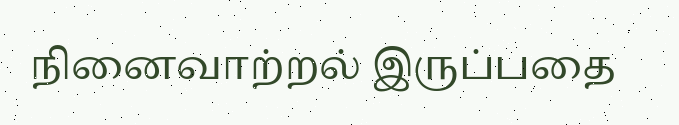நினைவாற்றல் இருப்பதை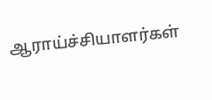ஆராய்ச்சியாளர்கள்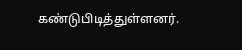கண்டுபிடித்துள்ளனர்.